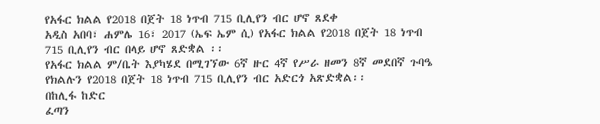የአፋር ክልል የ2018 በጀት 18 ነጥብ 715 ቢሊየን ብር ሆኖ ጸደቀ
አዲስ አበባ፣ ሐምሌ 16፣ 2017 (ኤፍ ኤም ሲ) የአፋር ክልል የ2018 በጀት 18 ነጥብ 715 ቢሊየን ብር በላይ ሆኖ ጸድቋል ፡፡
የአፋር ክልል ም/ቤት እያካሄደ በሚገኘው 6ኛ ዙር 4ኛ የሥራ ዘመን 8ኛ መደበኛ ጉባዔ የክልሉን የ2018 በጀት 18 ነጥብ 715 ቢሊየን ብር አድርጎ አጽድቋል፡፡
በከሊፋ ከድር
ፈጣን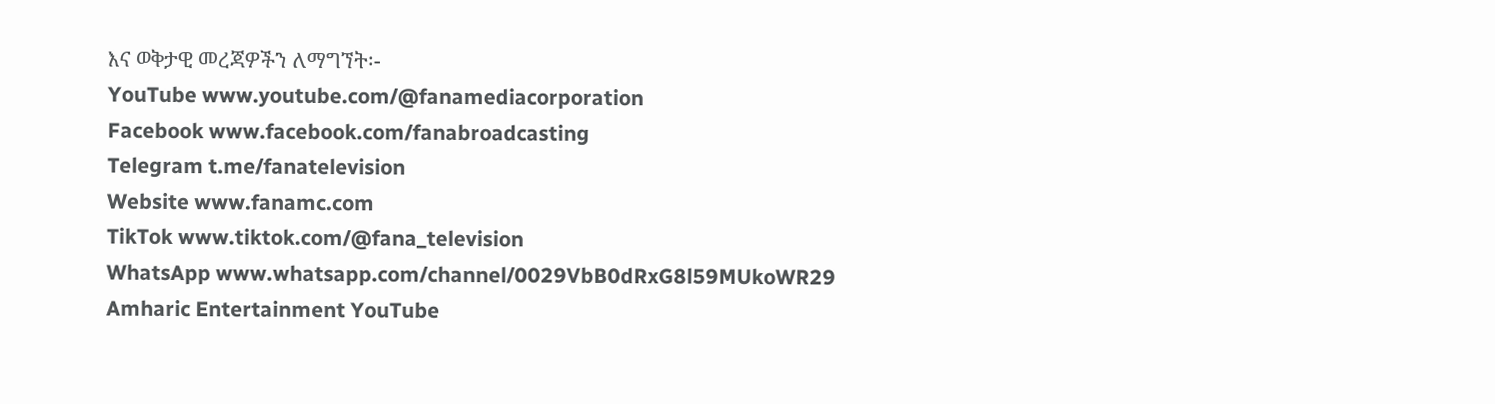እና ወቅታዊ መረጃዎችን ለማግኘት፡-
YouTube www.youtube.com/@fanamediacorporation
Facebook www.facebook.com/fanabroadcasting
Telegram t.me/fanatelevision
Website www.fanamc.com
TikTok www.tiktok.com/@fana_television
WhatsApp www.whatsapp.com/channel/0029VbB0dRxG8l59MUkoWR29
Amharic Entertainment YouTube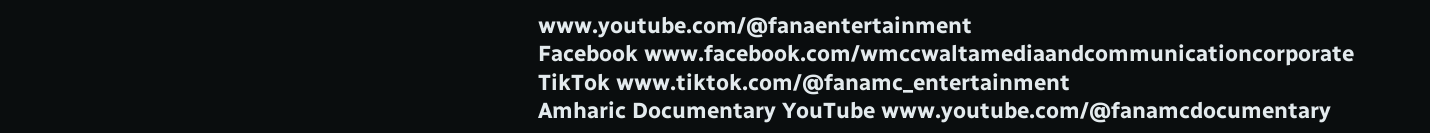www.youtube.com/@fanaentertainment
Facebook www.facebook.com/wmccwaltamediaandcommunicationcorporate
TikTok www.tiktok.com/@fanamc_entertainment
Amharic Documentary YouTube www.youtube.com/@fanamcdocumentary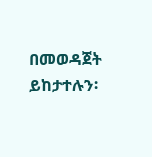በመወዳጀት ይከታተሉን፡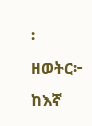፡
ዘወትር፦ ከእኛ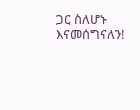ጋር ስለሆኑ እናመሰግናለን!